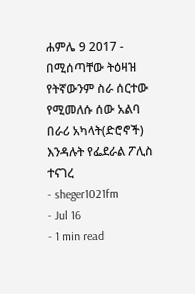ሐምሌ 9 2017 - በሚሰጣቸው ትዕዛዝ የትኛውንም ስራ ሰርተው የሚመለሱ ሰው አልባ በራሪ አካላት(ድሮኖች) እንዳሉት የፌደራል ፖሊስ ተናገረ
- sheger1021fm
- Jul 16
- 1 min read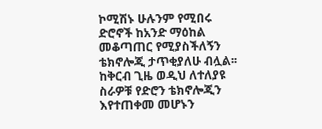ኮሚሽኑ ሁሉንም የሚበሩ ድሮኖች ከአንድ ማዕከል መቆጣጠር የሚያስችለኝን ቴክኖሎጂ ታጥቂያለሁ ብሏል፡፡
ከቅርብ ጊዜ ወዲህ ለተለያዩ ስራዎቹ የድሮን ቴክኖሎጂን እየተጠቀመ መሆኑን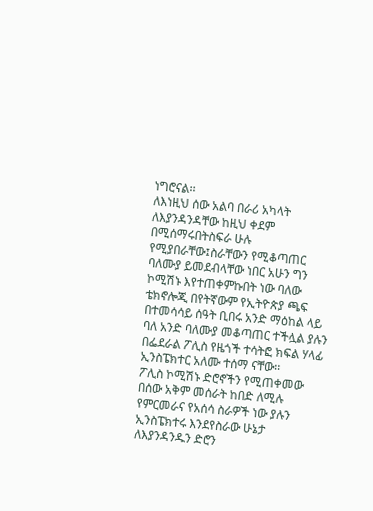ነግሮናል፡፡
ለእነዚህ ሰው አልባ በራሪ አካላት ለእያንዳንዳቸው ከዚህ ቀደም በሚሰማሩበትስፍራ ሁሉ የሚያበራቸው፤ስራቸውን የሚቆጣጠር ባለሙያ ይመደብላቸው ነበር አሁን ግን ኮሚሽኑ እየተጠቀምኩበት ነው ባለው ቴክኖሎጂ በየትኛውም የኢትዮጵያ ጫፍ በተመሳሳይ ሰዓት ቢበሩ አንድ ማዕከል ላይ ባለ አንድ ባለሙያ መቆጣጠር ተችሏል ያሉን በፌደራል ፖሊስ የዜጎች ተሳትፎ ክፍል ሃላፊ ኢንስፔክተር አለሙ ተሰማ ናቸው፡፡
ፖሊስ ኮሚሽኑ ድሮኖችን የሚጠቀመው በሰው አቅም መሰራት ከበድ ለሚሉ የምርመራና የአሰሳ ስራዎች ነው ያሉን ኢንስፔክተሩ እንደየስራው ሁኔታ ለእያንዳንዱን ድሮን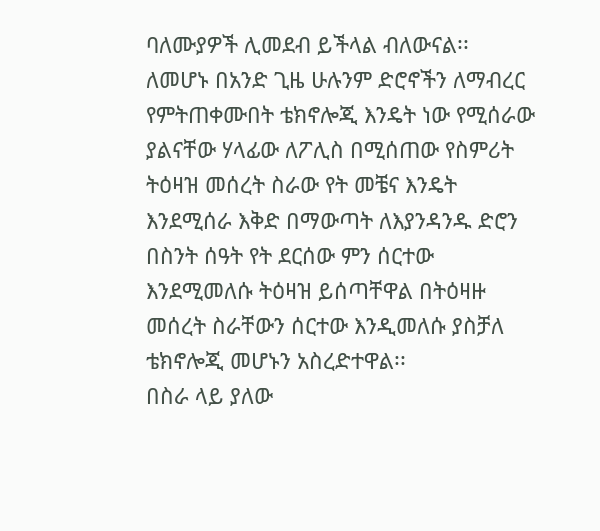ባለሙያዎች ሊመደብ ይችላል ብለውናል፡፡
ለመሆኑ በአንድ ጊዜ ሁሉንም ድሮኖችን ለማብረር የምትጠቀሙበት ቴክኖሎጂ እንዴት ነው የሚሰራው ያልናቸው ሃላፊው ለፖሊስ በሚሰጠው የስምሪት ትዕዛዝ መሰረት ስራው የት መቼና እንዴት እንደሚሰራ እቅድ በማውጣት ለእያንዳንዱ ድሮን በስንት ሰዓት የት ደርሰው ምን ሰርተው እንደሚመለሱ ትዕዛዝ ይሰጣቸዋል በትዕዛዙ መሰረት ስራቸውን ሰርተው እንዲመለሱ ያስቻለ ቴክኖሎጂ መሆኑን አስረድተዋል፡፡
በስራ ላይ ያለው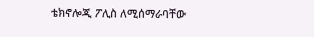ቴክኖሎጂ ፖሊስ ለሚሰማራባቸው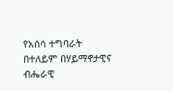የአሰሳ ተግባራት በተለይም በሃይማኖታዊና ብሔራዊ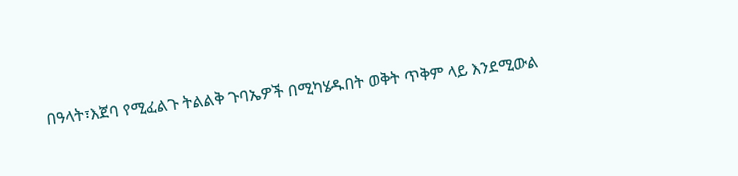በዓላት፣እጀባ የሚፈልጉ ትልልቅ ጉባኤዎች በሚካሄዱበት ወቅት ጥቅም ላይ እንደሚውል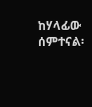ከሃላፊው ሰምተናል፡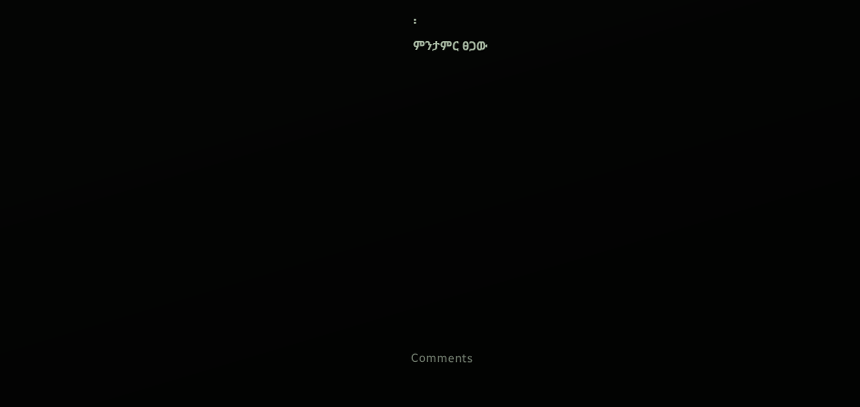፡
ምንታምር ፀጋው












Comments